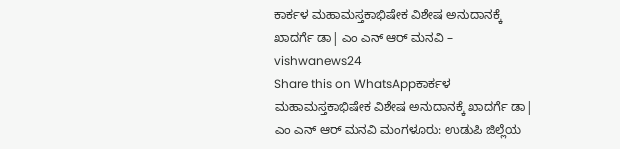ಕಾರ್ಕಳ ಮಹಾಮಸ್ತಕಾಭಿಷೇಕ ವಿಶೇಷ ಅನುದಾನಕ್ಕೆ ಖಾದರ್ಗೆ ಡಾ| ಎಂ ಎನ್ ಆರ್ ಮನವಿ – vishwanews24
Share this on WhatsAppಕಾರ್ಕಳ ಮಹಾಮಸ್ತಕಾಭಿಷೇಕ ವಿಶೇಷ ಅನುದಾನಕ್ಕೆ ಖಾದರ್ಗೆ ಡಾ| ಎಂ ಎನ್ ಆರ್ ಮನವಿ ಮಂಗಳೂರು: ಉಡುಪಿ ಜಿಲ್ಲೆಯ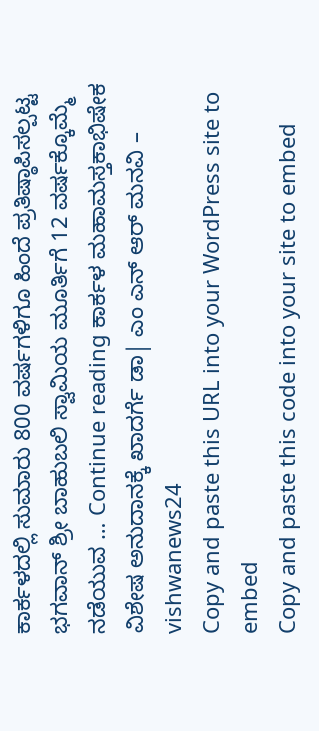ಕಾರ್ಕಳದಲ್ಲಿ ಸುಮಾರು 800 ವರ್ಷಗಳಿಗೂ ಹಿಂದೆ ಪ್ರತಿಷ್ಠಾಪಿಸಲ್ಪಟ್ಟ ಭಗವಾನ್ ಶ್ರೀ ಬಾಹುಬಲಿ ಸ್ವಾಮಿಯ ಮೂರ್ತಿಗೆ 12 ವರ್ಷಕ್ಕೊಮ್ಮೆ ನಡೆಯುವ … Continue reading ಕಾರ್ಕಳ ಮಹಾಮಸ್ತಕಾಭಿಷೇಕ ವಿಶೇಷ ಅನುದಾನಕ್ಕೆ ಖಾದರ್ಗೆ ಡಾ| ಎಂ ಎನ್ ಆರ್ ಮನವಿ – vishwanews24
Copy and paste this URL into your WordPress site to embed
Copy and paste this code into your site to embed